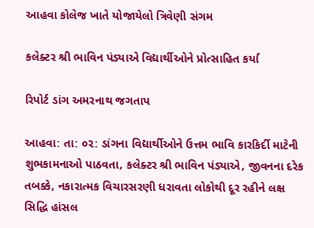આહવા કોલેજ ખાતે યોજાયેલો ત્રિવેણી સંગમ

કલેક્ટર શ્રી ભાવિન પંડ્યાએ વિદ્યાર્થીઓને પ્રોત્સાહિત કર્યા

રિપોર્ટ ડાંગ અમરનાથ જગતાપ

આહવા: તા: ૦૨: ડાંગના વિદ્યાર્થીઓને ઉત્તમ ભાવિ કારકિર્દી માટેની શુભકામનાઓ પાઠવતા, કલેક્ટર શ્રી ભાવિન પંડ્યાએ, જીવનના દરેક તબક્કે, નકારાત્મક વિચારસરણી ધરાવતા લોકોથી દૂર રહીને લક્ષ સિદ્ધિ હાંસલ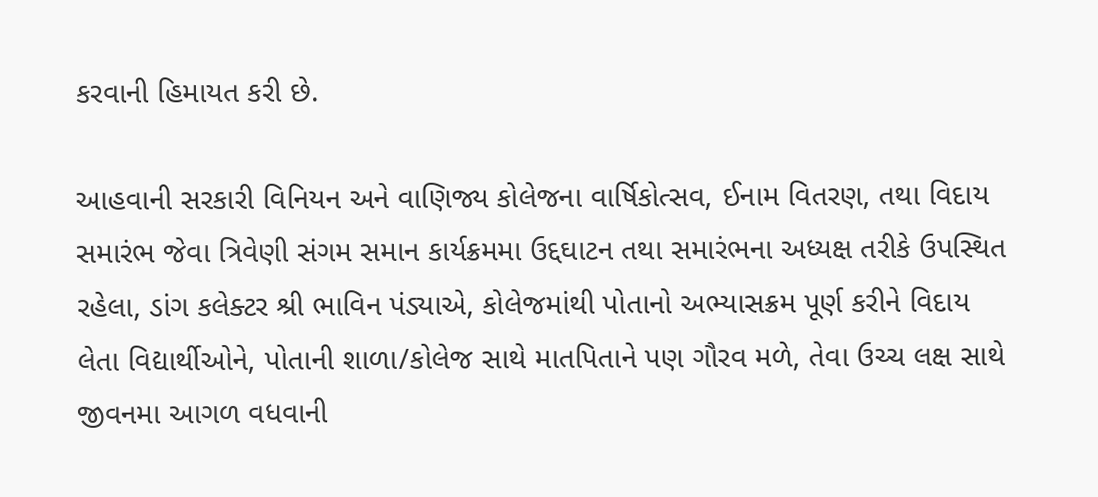કરવાની હિમાયત કરી છે.

આહવાની સરકારી વિનિયન અને વાણિજ્ય કોલેજના વાર્ષિકોત્સવ, ઈનામ વિતરણ, તથા વિદાય સમારંભ જેવા ત્રિવેણી સંગમ સમાન કાર્યક્રમમા ઉદ્દઘાટન તથા સમારંભના અધ્યક્ષ તરીકે ઉપસ્થિત રહેલા, ડાંગ કલેક્ટર શ્રી ભાવિન પંડ્યાએ, કોલેજમાંથી પોતાનો અભ્યાસક્રમ પૂર્ણ કરીને વિદાય લેતા વિદ્યાર્થીઓને, પોતાની શાળા/કોલેજ સાથે માતપિતાને પણ ગૌરવ મળે, તેવા ઉચ્ચ લક્ષ સાથે જીવનમા આગળ વધવાની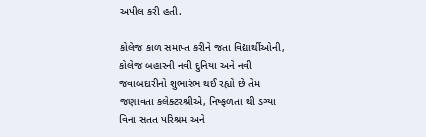અપીલ કરી હતી.

કોલેજ કાળ સમાપ્ત કરીને જતા વિદ્યાર્થીઓની, કોલેજ બહારની નવી દુનિયા અને નવી જવાબદારીનો શુભારંભ થઈ રહ્યો છે તેમ જણાવતા કલેક્ટરશ્રીએ, નિષ્ફળતા થી ડગ્યા વિના સતત પરિશ્રમ અને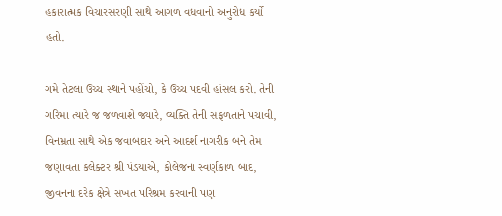હકારાત્મક વિચારસરણી સાથે આગળ વધવાનો અનુરોધ કર્યો હતો.

ગમે તેટલા ઉચ્ચ સ્થાને પહોંચો, કે ઉચ્ચ પદવી હાંસલ કરો. તેની ગરિમા ત્યારે જ જળવાશે જ્યારે, વ્યક્તિ તેની સફળતાને પચાવી, વિનમ્રતા સાથે એક જવાબદાર અને આદર્શ નાગરીક બને તેમ જણાવતા કલેક્ટર શ્રી પંડયાએ, કોલેજના સ્વર્ણકાળ બાદ, જીવનના દરેક ક્ષેત્રે સખત પરિશ્રમ કરવાની પણ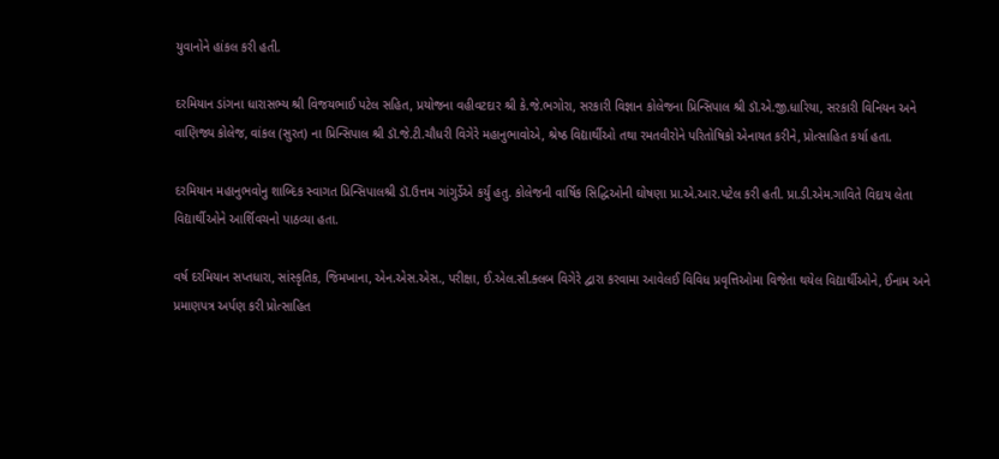યુવાનોને હાંકલ કરી હતી.

દરમિયાન ડાંગના ધારાસભ્ય શ્રી વિજયભાઈ પટેલ સહિત, પ્રયોજના વહીવટદાર શ્રી કે.જે.ભગોરા, સરકારી વિજ્ઞાન કોલેજના પ્રિન્સિપાલ શ્રી ડૉ.એ.જી.ધારિયા, સરકારી વિનિયન અને વાણિજ્ય કોલેજ, વાંકલ (સુરત) ના પ્રિન્સિપાલ શ્રી ડૉ.જે.ટી.ચૌધરી વિગેરે મહાનુભાવોએ, શ્રેષ્ઠ વિદ્યાર્થીઓ તથા રમતવીરોને પરિતોષિકો એનાયત કરીને, પ્રોત્સાહિત કર્યા હતા.

દરમિયાન મહાનુભવોનુ શાબ્દિક સ્વાગત પ્રિન્સિપાલશ્રી ડૉ.ઉત્તમ ગાંગુર્ડેએ કર્યું હતુ. કોલેજની વાર્ષિક સિદ્ધિઓની ઘોષણા પ્રા.એ.આર.પટેલ કરી હતી. પ્રા.ડી.એમ.ગાવિતે વિદાય લેતા વિદ્યાર્થીઓને આર્શિવચનો પાઠવ્યા હતા.

વર્ષ દરમિયાન સપ્તધારા, સાંસ્કૃતિક, જિમખાના, એન.એસ.એસ., પરીક્ષા, ઈ.એલ.સી.ક્લબ વિગેરે દ્વારા કરવામા આવેલઈ વિવિધ પ્રવૃત્તિઓમા વિજેતા થયેલ વિદ્યાર્થીઓને, ઈનામ અને પ્રમાણપત્ર અર્પણ કરી પ્રોત્સાહિત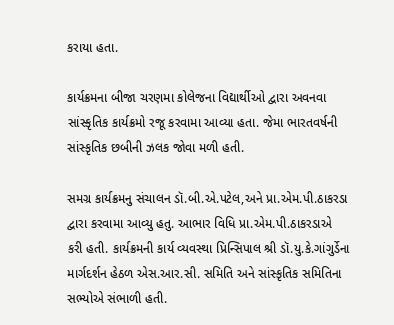કરાયા હતા.

કાર્યક્રમના બીજા ચરણમા કોલેજના વિદ્યાર્થીઓ દ્વારા અવનવા સાંસ્કૃતિક કાર્યક્રમો રજૂ કરવામા આવ્યા હતા. જેમા ભારતવર્ષની સાંસ્કૃતિક છબીની ઝલક જોવા મળી હતી.

સમગ્ર કાર્યક્રમનુ સંચાલન ડૉ.બી.એ.પટેલ,અને પ્રા.એમ.પી.ઠાકરડા દ્વારા કરવામા આવ્યુ હતુ. આભાર વિધિ પ્રા.એમ.પી.ઠાકરડાએ કરી હતી. કાર્યક્રમની કાર્ય વ્યવસ્થા પ્રિન્સિપાલ શ્રી ડૉ.યુ.કે.ગાંગુર્ડેના માર્ગદર્શન હેઠળ એસ.આર.સી. સમિતિ અને સાંસ્કૃતિક સમિતિના સભ્યોએ સંભાળી હતી.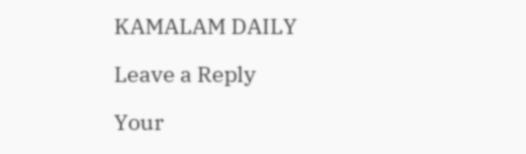KAMALAM DAILY

Leave a Reply

Your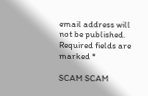email address will not be published. Required fields are marked *

SCAM SCAM